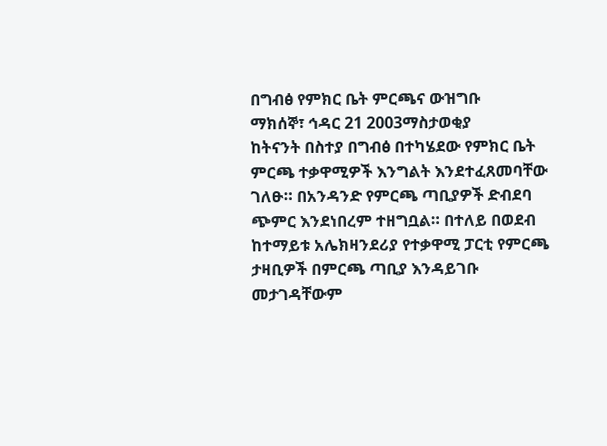በግብፅ የምክር ቤት ምርጫና ውዝግቡ
ማክሰኞ፣ ኅዳር 21 2003ማስታወቂያ
ከትናንት በስተያ በግብፅ በተካሄደው የምክር ቤት ምርጫ ተቃዋሚዎች እንግልት እንደተፈጸመባቸው ገለፁ። በአንዳንድ የምርጫ ጣቢያዎች ድብደባ ጭምር እንደነበረም ተዘግቧል። በተለይ በወደብ ከተማይቱ አሌክዛንደሪያ የተቃዋሚ ፓርቲ የምርጫ ታዛቢዎች በምርጫ ጣቢያ እንዳይገቡ መታገዳቸውም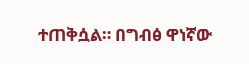ተጠቅሷል። በግብፅ ዋነኛው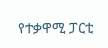የተቃዋሚ ፓርቲ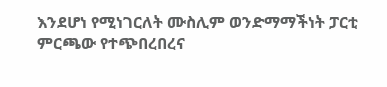እንደሆነ የሚነገርለት ሙስሊም ወንድማማችነት ፓርቲ ምርጫው የተጭበረበረና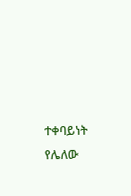ተቀባይነት የሌለው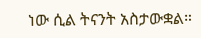ነው ሲል ትናንት አስታውቋል።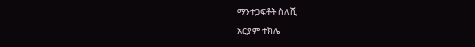ማንተጋፍቶት ስለሺ
አርያም ተክሌ